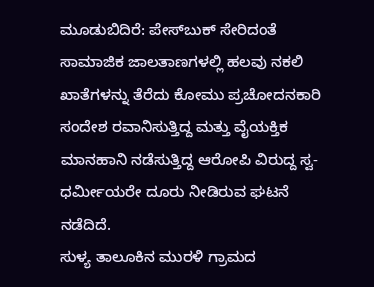ಮೂಡುಬಿದಿರೆ: ಪೇಸ್‍ಬುಕ್ ಸೇರಿದಂತೆ ಸಾಮಾಜಿಕ ಜಾಲತಾಣಗಳಲ್ಲಿ ಹಲವು ನಕಲಿ ಖಾತೆಗಳನ್ನು ತೆರೆದು ಕೋಮು ಪ್ರಚೋದನಕಾರಿ ಸಂದೇಶ ರವಾನಿಸುತ್ತಿದ್ದ ಮತ್ತು ವೈಯಕ್ತಿಕ ಮಾನಹಾನಿ ನಡೆಸುತ್ತಿದ್ದ ಆರೋಪಿ ವಿರುದ್ದ ಸ್ವ-ಧರ್ಮೀಯರೇ ದೂರು ನೀಡಿರುವ ಘಟನೆ ನಡೆದಿದೆ.
ಸುಳ್ಯ ತಾಲೂಕಿನ ಮುರಳಿ ಗ್ರಾಮದ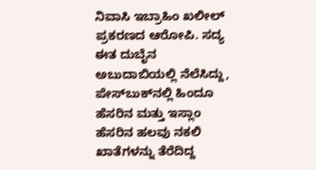ನಿವಾಸಿ ಇಬ್ರಾಹಿಂ ಖಲೀಲ್ ಪ್ರಕರಣದ ಆರೋಪಿ. ಸದ್ಯ ಈತ ದುಬೈನ ಅಬುದಾಬಿಯಲ್ಲಿ ನೆಲೆಸಿದ್ದು, ಪೇಸ್‍ಬುಕ್‍ನಲ್ಲಿ ಹಿಂದೂ ಹೆಸರಿನ ಮತ್ತು ಇಸ್ಲಾಂ ಹೆಸರಿನ ಹಲವು ನಕಲಿ ಖಾತೆಗಳನ್ನು ತೆರೆದಿದ್ದ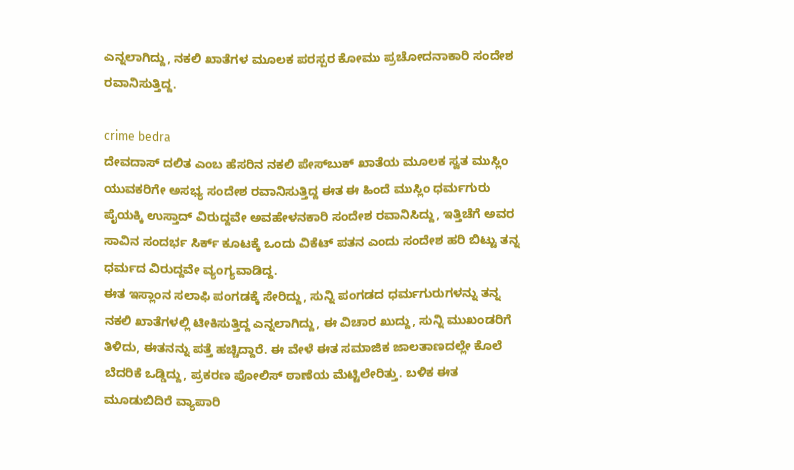ಎನ್ನಲಾಗಿದ್ದು, ನಕಲಿ ಖಾತೆಗಳ ಮೂಲಕ ಪರಸ್ಪರ ಕೋಮು ಪ್ರಚೋದನಾಕಾರಿ ಸಂದೇಶ ರವಾನಿಸುತ್ತಿದ್ದ.

crime bedra
ದೇವದಾಸ್ ದಲಿತ ಎಂಬ ಹೆಸರಿನ ನಕಲಿ ಪೇಸ್‍ಬುಕ್ ಖಾತೆಯ ಮೂಲಕ ಸ್ವತ ಮುಸ್ಲಿಂ ಯುವಕರಿಗೇ ಅಸಭ್ಯ ಸಂದೇಶ ರವಾನಿಸುತ್ತಿದ್ದ ಈತ ಈ ಹಿಂದೆ ಮುಸ್ಲಿಂ ಧರ್ಮಗುರು ಪೈಯಕ್ಕಿ ಉಸ್ತಾದ್ ವಿರುದ್ದವೇ ಅವಹೇಳನಕಾರಿ ಸಂದೇಶ ರವಾನಿಸಿದ್ದು, ಇತ್ತಿಚೆಗೆ ಅವರ ಸಾವಿನ ಸಂದರ್ಭ ಸಿರ್ಕ್ ಕೂಟಕ್ಕೆ ಒಂದು ವಿಕೆಟ್ ಪತನ ಎಂದು ಸಂದೇಶ ಹರಿ ಬಿಟ್ಟು ತನ್ನ ಧರ್ಮದ ವಿರುದ್ದವೇ ವ್ಯಂಗ್ಯವಾಡಿದ್ದ.
ಈತ ಇಸ್ಲಾಂನ ಸಲಾಫಿ ಪಂಗಡಕ್ಕೆ ಸೇರಿದ್ದು, ಸುನ್ನಿ ಪಂಗಡದ ಧರ್ಮಗುರುಗಳನ್ನು ತನ್ನ ನಕಲಿ ಖಾತೆಗಳಲ್ಲಿ ಟೀಕಿಸುತ್ತಿದ್ದ ಎನ್ನಲಾಗಿದ್ದು, ಈ ವಿಚಾರ ಖುದ್ದು, ಸುನ್ನಿ ಮುಖಂಡರಿಗೆ ತಿಳಿದು, ಈತನನ್ನು ಪತ್ತೆ ಹಚ್ಚಿದ್ದಾರೆ. ಈ ವೇಳೆ ಈತ ಸಮಾಜಿಕ ಜಾಲತಾಣದಲ್ಲೇ ಕೊಲೆ ಬೆದರಿಕೆ ಒಡ್ಡಿದ್ದು, ಪ್ರಕರಣ ಪೋಲಿಸ್ ಠಾಣೆಯ ಮೆಟ್ಟಿಲೇರಿತ್ತು. ಬಳಿಕ ಈತ ಮೂಡುಬಿದಿರೆ ವ್ಯಾಪಾರಿ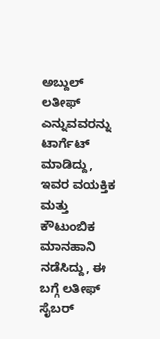ಅಬ್ದುಲ್ ಲತೀಫ್ ಎನ್ನುವವರನ್ನು ಟಾರ್ಗೆಟ್ ಮಾಡಿದ್ದು, ಇವರ ವಯಕ್ತಿಕ ಮತ್ತು ಕೌಟುಂಬಿಕ ಮಾನಹಾನಿ ನಡೆಸಿದ್ದು, ಈ ಬಗ್ಗೆ ಲತೀಫ್ ಸೈಬರ್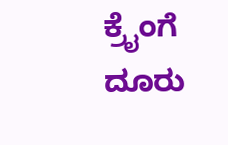ಕ್ರೈಂಗೆ ದೂರು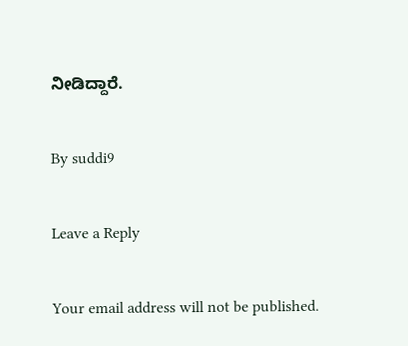ನೀಡಿದ್ದಾರೆ.

By suddi9

Leave a Reply

Your email address will not be published.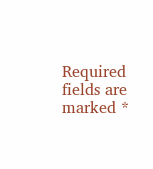Required fields are marked *